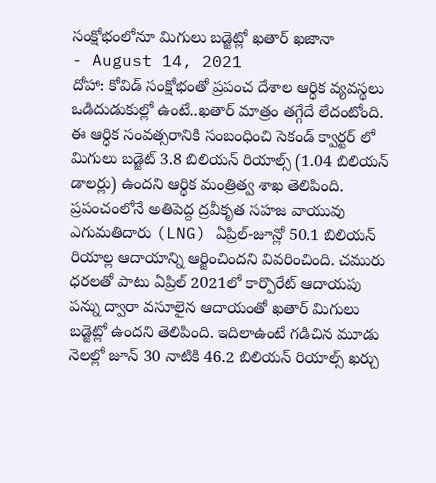సంక్షోభంలోనూ మిగులు బడ్జెట్లో ఖతార్ ఖజానా
- August 14, 2021
దోహా: కోవిడ్ సంక్షోభంతో ప్రపంచ దేశాల ఆర్ధిక వ్యవస్థలు ఒడిదుడుకుల్లో ఉంటే..ఖతార్ మాత్రం తగ్గేదే లేదంటోంది. ఈ ఆర్ధిక సంవత్సరానికి సంబంధించి సెకండ్ క్వార్టర్ లో
మిగులు బడ్జెట్ 3.8 బిలియన్ రియాల్స్ (1.04 బిలియన్ డాలర్లు) ఉందని ఆర్థిక మంత్రిత్వ శాఖ తెలిపింది. ప్రపంచంలోనే అతిపెద్ద ద్రవీకృత సహజ వాయువు ఎగుమతిదారు (LNG) ఏప్రిల్-జూన్లో 50.1 బిలియన్ రియాల్ల ఆదాయాన్ని ఆర్జించిందని వివరించింది. చమురు ధరలతో పాటు ఏప్రిల్ 2021లో కార్పొరేట్ ఆదాయపు పన్ను ద్వారా వసూలైన ఆదాయంతో ఖతార్ మిగులు బడ్జెట్లో ఉందని తెలిపింది. ఇదిలాఉంటే గడిచిన మూడు నెలల్లో జూన్ 30 నాటికి 46.2 బిలియన్ రియాల్స్ ఖర్చు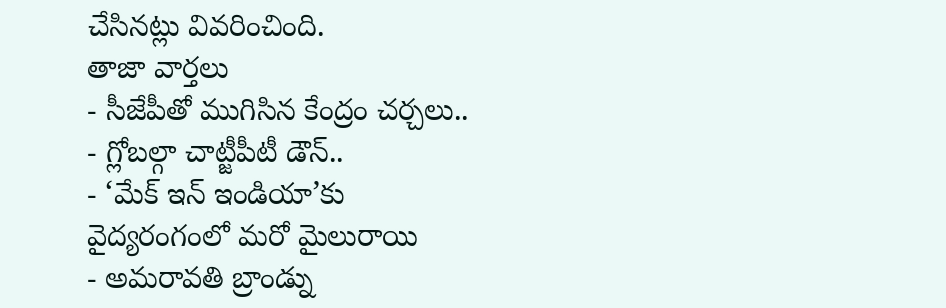చేసినట్లు వివరించింది.
తాజా వార్తలు
- సీజేపీతో ముగిసిన కేంద్రం చర్చలు..
- గ్లోబల్గా చాట్జీపీటీ డౌన్..
- ‘మేక్ ఇన్ ఇండియా’కు వైద్యరంగంలో మరో మైలురాయి
- అమరావతి బ్రాండ్ను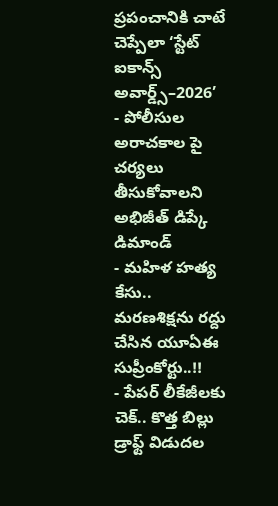ప్రపంచానికి చాటే చెప్పేలా ‘స్టేట్ ఐకాన్స్ అవార్డ్స్–2026’
- పోలీసుల అరాచకాల పై చర్యలు తీసుకోవాలని అభిజీత్ డిప్కే డిమాండ్
- మహిళ హత్య కేసు.. మరణశిక్షను రద్దు చేసిన యూఏఈ సుప్రీంకోర్టు..!!
- పేపర్ లీకేజీలకు చెక్.. కొత్త బిల్లు డ్రాఫ్ట్ విడుదల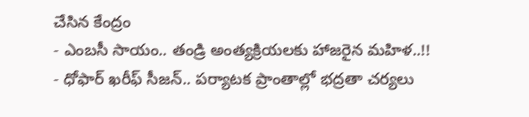చేసిన కేంద్రం
- ఎంబసీ సాయం.. తండ్రి అంత్యక్రియలకు హాజరైన మహిళ..!!
- ధోఫార్ ఖరీఫ్ సీజన్.. పర్యాటక ప్రాంతాల్లో భద్రతా చర్యలు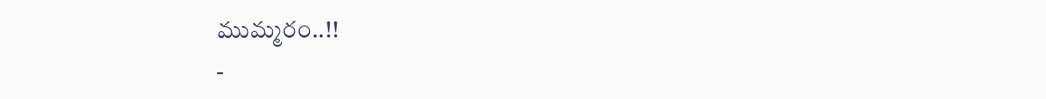ముమ్మరం..!!
-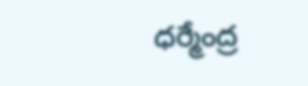ధర్మేంద్ర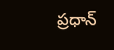ప్రధాన్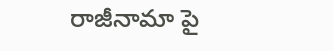రాజీనామా పై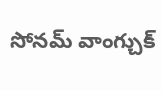సోనమ్ వాంగ్చుక్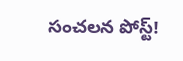సంచలన పోస్ట్!